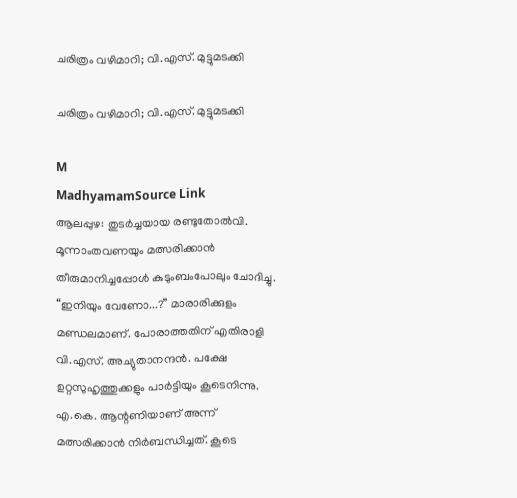ചരിത്രം വഴിമാറി; വി.എസ്. മുട്ടുമടക്കി

ചരിത്രം വഴിമാറി; വി.എസ്. മുട്ടുമടക്കി

M
MadhyamamSource Link
ആലപ്പുഴ: തുടർച്ചയായ രണ്ടുതോൽവി. മൂന്നാംതവണയും മത്സരിക്കാൻ തീരുമാനിച്ചപ്പോൾ കുടുംബംപോലും ചോദിച്ചു. “ഇനിയും വേണോ...?” മാരാരിക്കുളം മണ്ഡലമാണ്. പോരാത്തതിന് എതിരാളി വി.എസ്. അച്യുതാനന്ദൻ. പക്ഷേ ഉറ്റസുഹൃത്തുക്കളും പാർട്ടിയും കൂടെനിന്നു. എ.കെ. ആന്റണിയാണ് അന്ന് മത്സരിക്കാൻ നിർബന്ധിച്ചത്. കൂടെ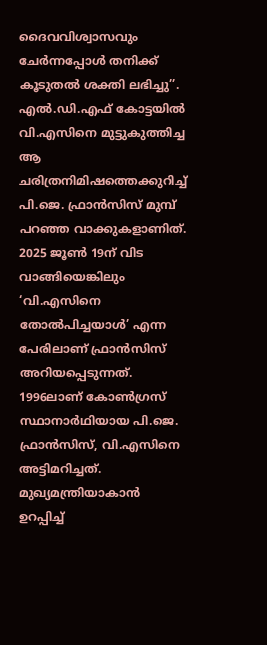ദൈവവിശ്വാസവും ചേർന്നപ്പോൾ തനിക്ക് കൂടുതൽ ശക്തി ലഭിച്ചു’’. എൽ.ഡി.എഫ് കോട്ടയിൽ വി.എസിനെ മുട്ടുകുത്തിച്ച ആ ചരിത്രനിമിഷത്തെക്കുറിച്ച് പി.ജെ. ഫ്രാൻസിസ് മുമ്പ് പറഞ്ഞ വാക്കുകളാണിത്. 2025 ജൂൺ 19ന് വിട വാങ്ങിയെങ്കിലും ‘വി.എസിനെ തോൽപിച്ചയാൾ’ എന്ന പേരിലാണ് ഫ്രാൻസിസ് അറിയപ്പെടുന്നത്. 1996ലാണ് കോൺഗ്രസ് സ്ഥാനാർഥിയായ പി.ജെ. ഫ്രാൻസിസ്, വി.എസിനെ അട്ടിമറിച്ചത്. മുഖ്യമന്ത്രിയാകാൻ ഉറപ്പിച്ച്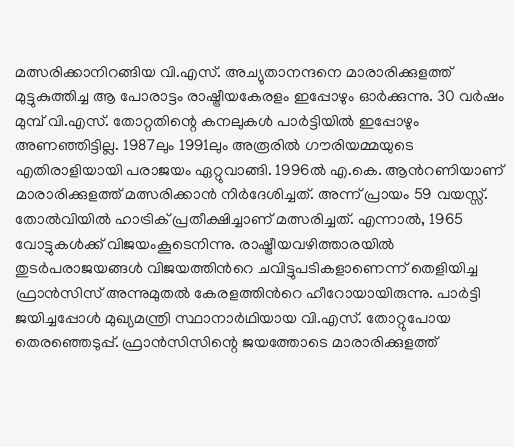മത്സരിക്കാനിറങ്ങിയ വി.എസ്. അച്യുതാനന്ദനെ മാരാരിക്കുളത്ത് മുട്ടുകുത്തിച്ച ആ പോരാട്ടം രാഷ്ട്രീയകേരളം ഇപ്പോഴും ഓർക്കുന്നു. 30 വർഷം മുമ്പ് വി.എസ്. തോറ്റതിന്റെ കനലുകൾ പാർട്ടിയിൽ ഇപ്പോഴും അണഞ്ഞിട്ടില്ല. 1987ലും 1991ലും അരൂരിൽ ഗൗരിയമ്മയുടെ എതിരാളിയായി പരാജയം ഏറ്റുവാങ്ങി. 1996ൽ എ.കെ. ആന്‍റണിയാണ് മാരാരിക്കുളത്ത് മത്സരിക്കാൻ നിർദേശിച്ചത്. അന്ന് പ്രായം 59 വയസ്സ്. തോല്‍വിയിൽ ഹാട്രിക് പ്രതീക്ഷിച്ചാണ് മത്സരിച്ചത്. എന്നാൽ, 1965 വോട്ടുകൾക്ക് വിജയംകൂടെനിന്നു. രാഷ്ട്രീയവഴിത്താരയിൽ തുടർപരാജയങ്ങൾ വിജയത്തിന്‍റെ ചവിട്ടുപടികളാണെന്ന് തെളിയിച്ച ഫ്രാൻസിസ് അന്നുമുതൽ കേരളത്തിന്‍റെ ഹീറോയായിരുന്നു. പാര്‍ട്ടി ജയിച്ചപ്പോള്‍ മുഖ്യമന്ത്രി സ്ഥാനാര്‍ഥിയായ വി.എസ്. തോറ്റുപോയ തെരഞ്ഞെടുപ്പ്. ഫ്രാൻസിസിന്റെ ജയത്തോടെ മാരാരിക്കുളത്ത്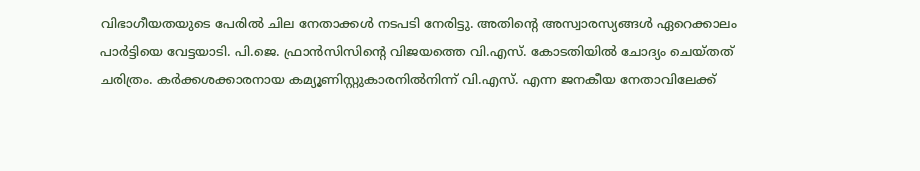വിഭാഗീയതയുടെ പേരിൽ ചില നേതാക്കൾ നടപടി നേരിട്ടു. അതിന്റെ അസ്വാരസ്യങ്ങൾ ഏറെക്കാലം പാർട്ടിയെ വേട്ടയാടി. പി.ജെ. ഫ്രാൻസിസിന്റെ വിജയത്തെ വി.എസ്. കോടതിയിൽ ചോദ്യം ചെയ്തത് ചരിത്രം. കർക്കശക്കാരനായ കമ്യൂണിസ്റ്റുകാരനിൽനിന്ന് വി.എസ്. എന്ന ജനകീയ നേതാവിലേക്ക്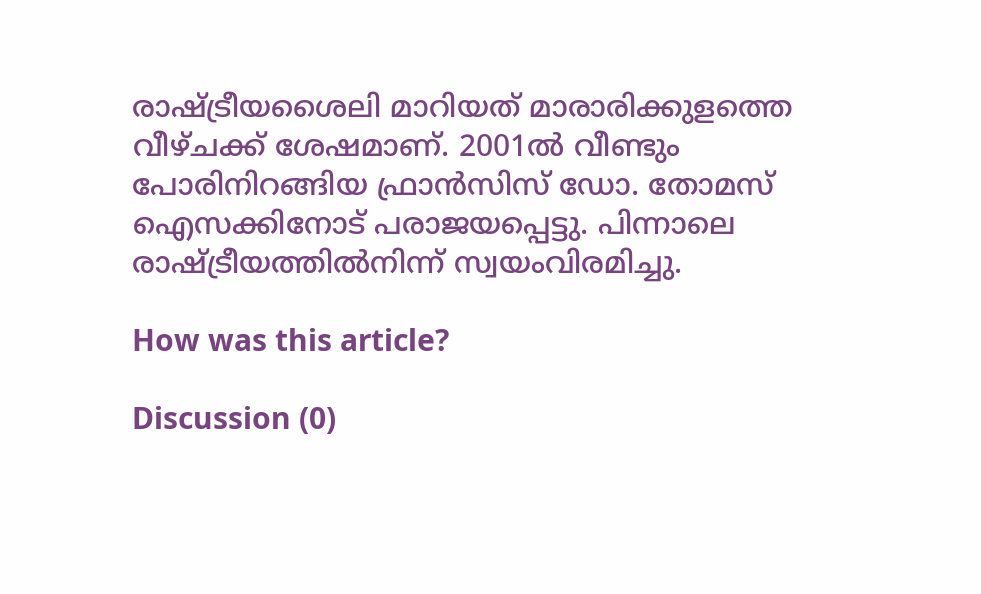രാഷ്ട്രീയശൈലി മാറിയത് മാരാരിക്കുളത്തെ വീഴ്ചക്ക് ശേഷമാണ്. 2001ൽ വീണ്ടും പോരിനിറങ്ങിയ ഫ്രാൻസിസ് ഡോ. തോമസ് ഐസക്കിനോട് പരാജയപ്പെട്ടു. പിന്നാലെ രാഷ്ട്രീയത്തിൽനിന്ന് സ്വയംവിരമിച്ചു.

How was this article?

Discussion (0)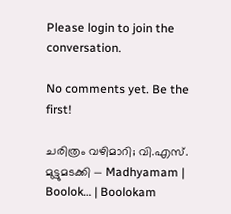Please login to join the conversation.

No comments yet. Be the first!

ചരിത്രം വഴിമാറി; വി.എസ്. മുട്ടുമടക്കി — Madhyamam | Boolok… | Boolokam